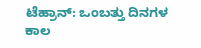ಟೆಹ್ರಾನ್: ಒಂಬತ್ತು ದಿನಗಳ ಕಾಲ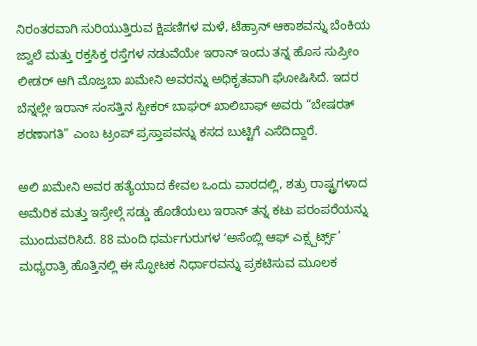ನಿರಂತರವಾಗಿ ಸುರಿಯುತ್ತಿರುವ ಕ್ಷಿಪಣಿಗಳ ಮಳೆ, ಟೆಹ್ರಾನ್ ಆಕಾಶವನ್ನು ಬೆಂಕಿಯ ಜ್ವಾಲೆ ಮತ್ತು ರಕ್ತಸಿಕ್ತ ರಸ್ತೆಗಳ ನಡುವೆಯೇ ಇರಾನ್ ಇಂದು ತನ್ನ ಹೊಸ ಸುಪ್ರೀಂ ಲೀಡರ್ ಆಗಿ ಮೊಜ್ತಬಾ ಖಮೇನಿ ಅವರನ್ನು ಅಧಿಕೃತವಾಗಿ ಘೋಷಿಸಿದೆ. ಇದರ ಬೆನ್ನಲ್ಲೇ ಇರಾನ್ ಸಂಸತ್ತಿನ ಸ್ಪೀಕರ್ ಬಾಘರ್ ಖಾಲಿಬಾಫ್ ಅವರು “ಬೇಷರತ್ ಶರಣಾಗತಿ” ಎಂಬ ಟ್ರಂಪ್ ಪ್ರಸ್ತಾಪವನ್ನು ಕಸದ ಬುಟ್ಟಿಗೆ ಎಸೆದಿದ್ದಾರೆ.

ಅಲಿ ಖಮೇನಿ ಅವರ ಹತ್ಯೆಯಾದ ಕೇವಲ ಒಂದು ವಾರದಲ್ಲಿ, ಶತ್ರು ರಾಷ್ಟ್ರಗಳಾದ ಅಮೆರಿಕ ಮತ್ತು ಇಸ್ರೇಲ್ಗೆ ಸಡ್ಡು ಹೊಡೆಯಲು ಇರಾನ್ ತನ್ನ ಕಟು ಪರಂಪರೆಯನ್ನು ಮುಂದುವರಿಸಿದೆ. 88 ಮಂದಿ ಧರ್ಮಗುರುಗಳ ʻಅಸೆಂಬ್ಲಿ ಆಫ್ ಎಕ್ಸ್ಪರ್ಟ್ಸ್’ ಮಧ್ಯರಾತ್ರಿ ಹೊತ್ತಿನಲ್ಲಿ ಈ ಸ್ಫೋಟಕ ನಿರ್ಧಾರವನ್ನು ಪ್ರಕಟಿಸುವ ಮೂಲಕ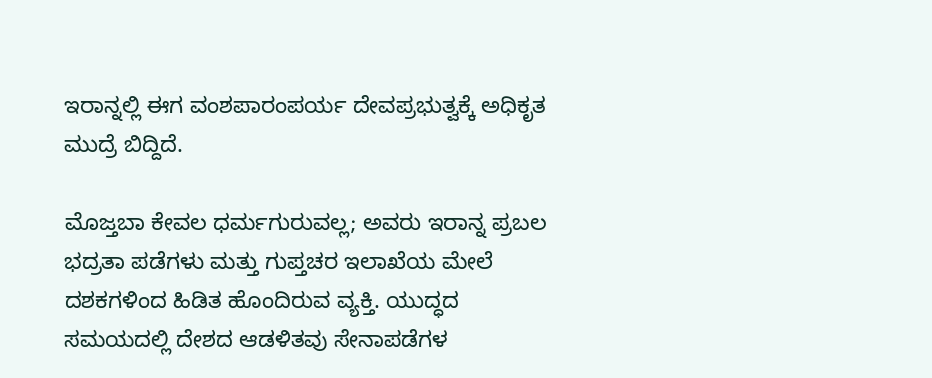ಇರಾನ್ನಲ್ಲಿ ಈಗ ವಂಶಪಾರಂಪರ್ಯ ದೇವಪ್ರಭುತ್ವಕ್ಕೆ ಅಧಿಕೃತ ಮುದ್ರೆ ಬಿದ್ದಿದೆ.

ಮೊಜ್ತಬಾ ಕೇವಲ ಧರ್ಮಗುರುವಲ್ಲ; ಅವರು ಇರಾನ್ನ ಪ್ರಬಲ ಭದ್ರತಾ ಪಡೆಗಳು ಮತ್ತು ಗುಪ್ತಚರ ಇಲಾಖೆಯ ಮೇಲೆ ದಶಕಗಳಿಂದ ಹಿಡಿತ ಹೊಂದಿರುವ ವ್ಯಕ್ತಿ. ಯುದ್ಧದ ಸಮಯದಲ್ಲಿ ದೇಶದ ಆಡಳಿತವು ಸೇನಾಪಡೆಗಳ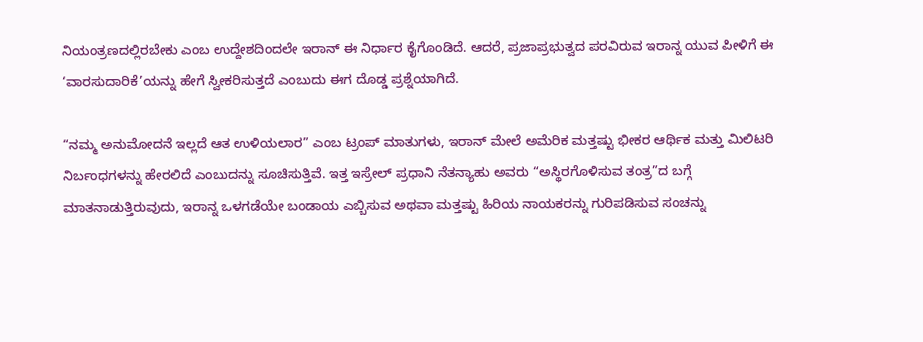ನಿಯಂತ್ರಣದಲ್ಲಿರಬೇಕು ಎಂಬ ಉದ್ದೇಶದಿಂದಲೇ ಇರಾನ್ ಈ ನಿರ್ಧಾರ ಕೈಗೊಂಡಿದೆ. ಆದರೆ, ಪ್ರಜಾಪ್ರಭುತ್ವದ ಪರವಿರುವ ಇರಾನ್ನ ಯುವ ಪೀಳಿಗೆ ಈ ‘ವಾರಸುದಾರಿಕೆ’ಯನ್ನು ಹೇಗೆ ಸ್ವೀಕರಿಸುತ್ತದೆ ಎಂಬುದು ಈಗ ದೊಡ್ಡ ಪ್ರಶ್ನೆಯಾಗಿದೆ.

“ನಮ್ಮ ಅನುಮೋದನೆ ಇಲ್ಲದೆ ಆತ ಉಳಿಯಲಾರ” ಎಂಬ ಟ್ರಂಪ್ ಮಾತುಗಳು, ಇರಾನ್ ಮೇಲೆ ಅಮೆರಿಕ ಮತ್ತಷ್ಟು ಭೀಕರ ಆರ್ಥಿಕ ಮತ್ತು ಮಿಲಿಟರಿ ನಿರ್ಬಂಧಗಳನ್ನು ಹೇರಲಿದೆ ಎಂಬುದನ್ನು ಸೂಚಿಸುತ್ತಿವೆ. ಇತ್ತ ಇಸ್ರೇಲ್ ಪ್ರಧಾನಿ ನೆತನ್ಯಾಹು ಅವರು “ಅಸ್ಥಿರಗೊಳಿಸುವ ತಂತ್ರ”ದ ಬಗ್ಗೆ ಮಾತನಾಡುತ್ತಿರುವುದು, ಇರಾನ್ನ ಒಳಗಡೆಯೇ ಬಂಡಾಯ ಎಬ್ಬಿಸುವ ಅಥವಾ ಮತ್ತಷ್ಟು ಹಿರಿಯ ನಾಯಕರನ್ನು ಗುರಿಪಡಿಸುವ ಸಂಚನ್ನು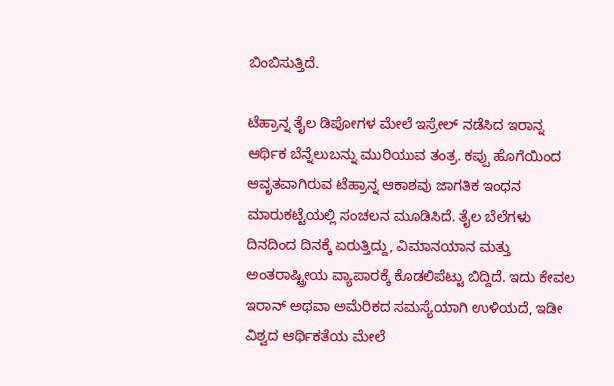ಬಿಂಬಿಸುತ್ತಿದೆ.

ಟೆಹ್ರಾನ್ನ ತೈಲ ಡಿಪೋಗಳ ಮೇಲೆ ಇಸ್ರೇಲ್ ನಡೆಸಿದ ಇರಾನ್ನ ಆರ್ಥಿಕ ಬೆನ್ನೆಲುಬನ್ನು ಮುರಿಯುವ ತಂತ್ರ. ಕಪ್ಪು ಹೊಗೆಯಿಂದ ಆವೃತವಾಗಿರುವ ಟೆಹ್ರಾನ್ನ ಆಕಾಶವು ಜಾಗತಿಕ ಇಂಧನ ಮಾರುಕಟ್ಟೆಯಲ್ಲಿ ಸಂಚಲನ ಮೂಡಿಸಿದೆ. ತೈಲ ಬೆಲೆಗಳು ದಿನದಿಂದ ದಿನಕ್ಕೆ ಏರುತ್ತಿದ್ದು, ವಿಮಾನಯಾನ ಮತ್ತು ಅಂತರಾಷ್ಟ್ರೀಯ ವ್ಯಾಪಾರಕ್ಕೆ ಕೊಡಲಿಪೆಟ್ಟು ಬಿದ್ದಿದೆ. ಇದು ಕೇವಲ ಇರಾನ್ ಅಥವಾ ಅಮೆರಿಕದ ಸಮಸ್ಯೆಯಾಗಿ ಉಳಿಯದೆ, ಇಡೀ ವಿಶ್ವದ ಆರ್ಥಿಕತೆಯ ಮೇಲೆ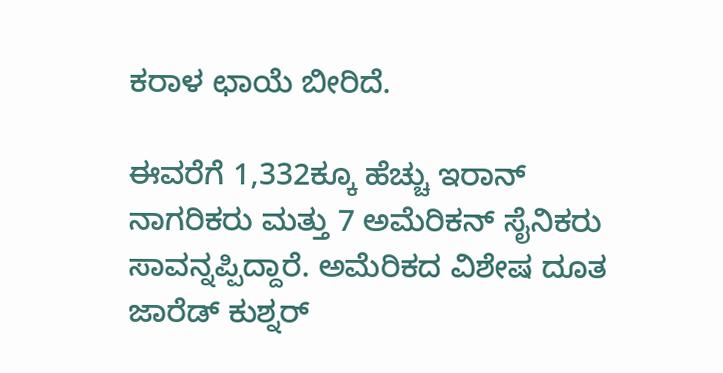ಕರಾಳ ಛಾಯೆ ಬೀರಿದೆ.

ಈವರೆಗೆ 1,332ಕ್ಕೂ ಹೆಚ್ಚು ಇರಾನ್ ನಾಗರಿಕರು ಮತ್ತು 7 ಅಮೆರಿಕನ್ ಸೈನಿಕರು ಸಾವನ್ನಪ್ಪಿದ್ದಾರೆ. ಅಮೆರಿಕದ ವಿಶೇಷ ದೂತ ಜಾರೆಡ್ ಕುಶ್ನರ್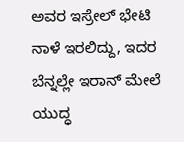ಅವರ ಇಸ್ರೇಲ್ ಭೇಟಿ ನಾಳೆ ಇರಲಿದ್ದು, ಇದರ ಬೆನ್ನಲ್ಲೇ ಇರಾನ್ ಮೇಲೆ ಯುದ್ಧ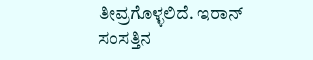ತೀವ್ರಗೊಳ್ಳಲಿದೆ. ಇರಾನ್ ಸಂಸತ್ತಿನ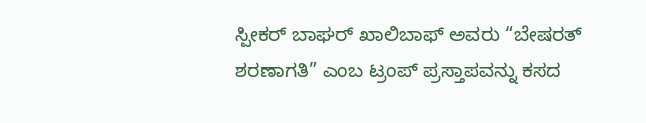ಸ್ಪೀಕರ್ ಬಾಘರ್ ಖಾಲಿಬಾಫ್ ಅವರು “ಬೇಷರತ್ ಶರಣಾಗತಿ” ಎಂಬ ಟ್ರಂಪ್ ಪ್ರಸ್ತಾಪವನ್ನು ಕಸದ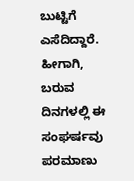ಬುಟ್ಟಿಗೆ ಎಸೆದಿದ್ದಾರೆ. ಹೀಗಾಗಿ, ಬರುವ ದಿನಗಳಲ್ಲಿ ಈ ಸಂಘರ್ಷವು ಪರಮಾಣು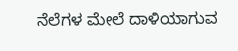ನೆಲೆಗಳ ಮೇಲೆ ದಾಳಿಯಾಗುವ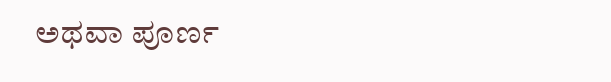ಅಥವಾ ಪೂರ್ಣ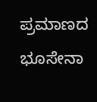ಪ್ರಮಾಣದ ಭೂಸೇನಾ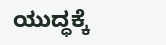ಯುದ್ಧಕ್ಕೆ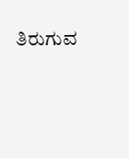ತಿರುಗುವ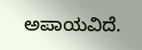ಅಪಾಯವಿದೆ.